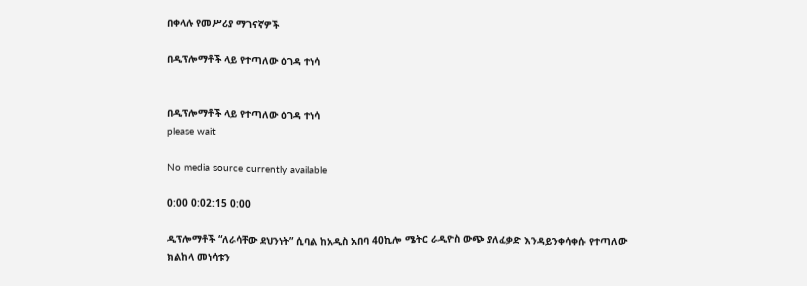በቀላሉ የመሥሪያ ማገናኛዎች

በዲፕሎማቶች ላይ የተጣለው ዕገዳ ተነሳ


በዲፕሎማቶች ላይ የተጣለው ዕገዳ ተነሳ
please wait

No media source currently available

0:00 0:02:15 0:00

ዲፕሎማቶች “ለራሳቸው ደህንነት” ሲባል ከአዲስ አበባ 40ኪሎ ሜትር ራዲዮስ ውጭ ያለፈቃድ እንዳይንቀሳቀሱ የተጣለው ክልከላ መነሳቱን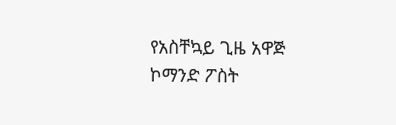የአስቸኳይ ጊዜ አዋጅ ኮማንድ ፖስት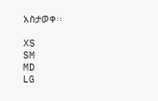አስታወቀ፡፡

XS
SM
MD
LG